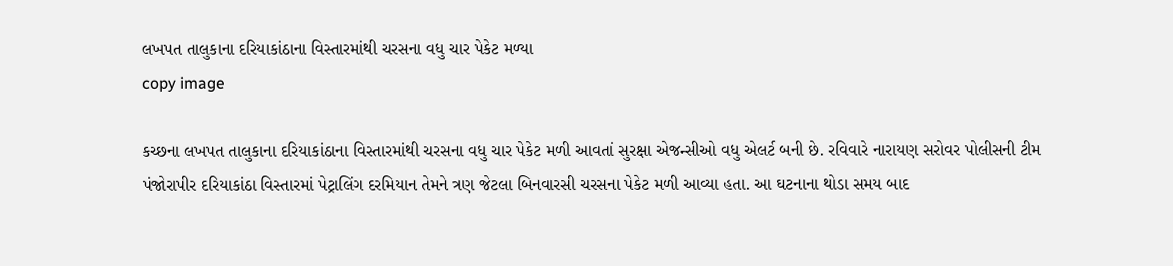લખપત તાલુકાના દરિયાકાંઠાના વિસ્તારમાંથી ચરસના વધુ ચાર પેકેટ મળ્યા
copy image

કચ્છના લખપત તાલુકાના દરિયાકાંઠાના વિસ્તારમાંથી ચરસના વધુ ચાર પેકેટ મળી આવતાં સુરક્ષા એજન્સીઓ વધુ એલર્ટ બની છે. રવિવારે નારાયણ સરોવર પોલીસની ટીમ પંજોરાપીર દરિયાકાંઠા વિસ્તારમાં પેટ્રાલિંગ દરમિયાન તેમને ત્રણ જેટલા બિનવારસી ચરસના પેકેટ મળી આવ્યા હતા. આ ઘટનાના થોડા સમય બાદ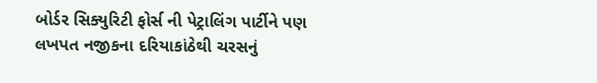બોર્ડર સિક્યુરિટી ફોર્સ ની પેટ્રાલિંગ પાર્ટીને પણ લખપત નજીકના દરિયાકાંઠેથી ચરસનું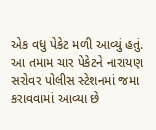એક વધુ પેકેટ મળી આવ્યું હતું. આ તમામ ચાર પેકેટને નારાયણ સરોવર પોલીસ સ્ટેશનમાં જમા કરાવવામાં આવ્યા છે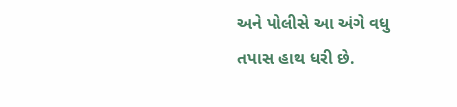અને પોલીસે આ અંગે વધુ તપાસ હાથ ધરી છે.